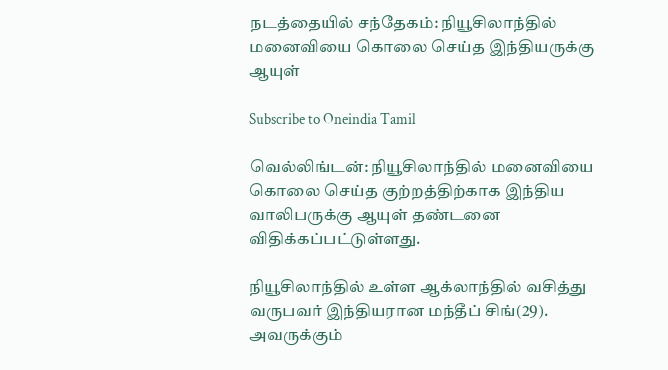நடத்தையில் சந்தேகம்: நியூசிலாந்தில் மனைவியை கொலை செய்த இந்தியருக்கு ஆயுள்

Subscribe to Oneindia Tamil

வெல்லிங்டன்: நியூசிலாந்தில் மனைவியை கொலை செய்த குற்றத்திற்காக இந்திய வாலிபருக்கு ஆயுள் தண்டனை விதிக்கப்பட்டுள்ளது.

நியூசிலாந்தில் உள்ள ஆக்லாந்தில் வசித்து வருபவர் இந்தியரான மந்தீப் சிங்(29). அவருக்கும்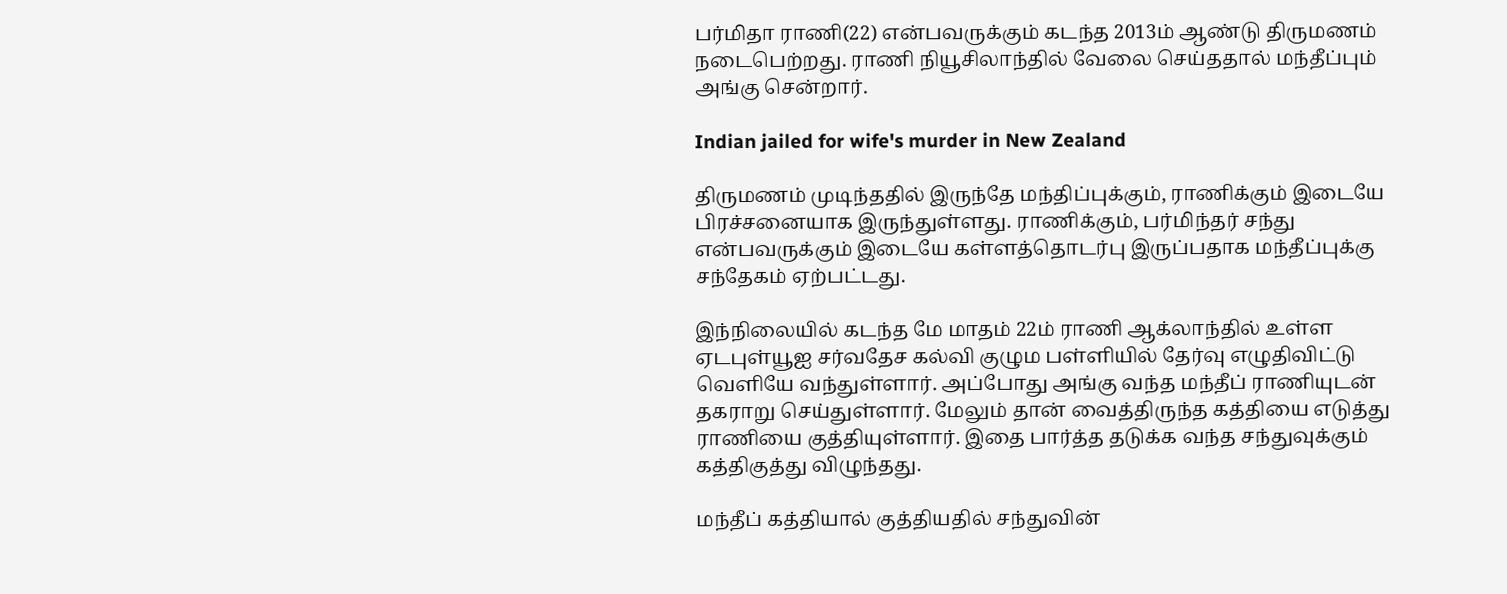பர்மிதா ராணி(22) என்பவருக்கும் கடந்த 2013ம் ஆண்டு திருமணம் நடைபெற்றது. ராணி நியூசிலாந்தில் வேலை செய்ததால் மந்தீப்பும் அங்கு சென்றார்.

Indian jailed for wife's murder in New Zealand

திருமணம் முடிந்ததில் இருந்தே மந்திப்புக்கும், ராணிக்கும் இடையே பிரச்சனையாக இருந்துள்ளது. ராணிக்கும், பர்மிந்தர் சந்து என்பவருக்கும் இடையே கள்ளத்தொடர்பு இருப்பதாக மந்தீப்புக்கு சந்தேகம் ஏற்பட்டது.

இந்நிலையில் கடந்த மே மாதம் 22ம் ராணி ஆக்லாந்தில் உள்ள ஏடபுள்யூஐ சர்வதேச கல்வி குழும பள்ளியில் தேர்வு எழுதிவிட்டு வெளியே வந்துள்ளார். அப்போது அங்கு வந்த மந்தீப் ராணியுடன் தகராறு செய்துள்ளார். மேலும் தான் வைத்திருந்த கத்தியை எடுத்து ராணியை குத்தியுள்ளார். இதை பார்த்த தடுக்க வந்த சந்துவுக்கும் கத்திகுத்து விழுந்தது.

மந்தீப் கத்தியால் குத்தியதில் சந்துவின்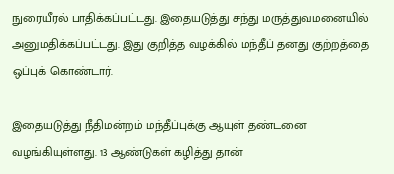நுரையீரல் பாதிக்கப்பட்டது. இதையடுத்து சந்து மருத்துவமனையில் அனுமதிக்கப்பட்டது. இது குறித்த வழக்கில் மந்தீப் தனது குற்றத்தை ஒப்புக் கொண்டார்.

இதையடுத்து நீதிமன்றம் மந்தீப்புக்கு ஆயுள் தண்டனை வழங்கியுள்ளது. 13 ஆண்டுகள் கழித்து தான்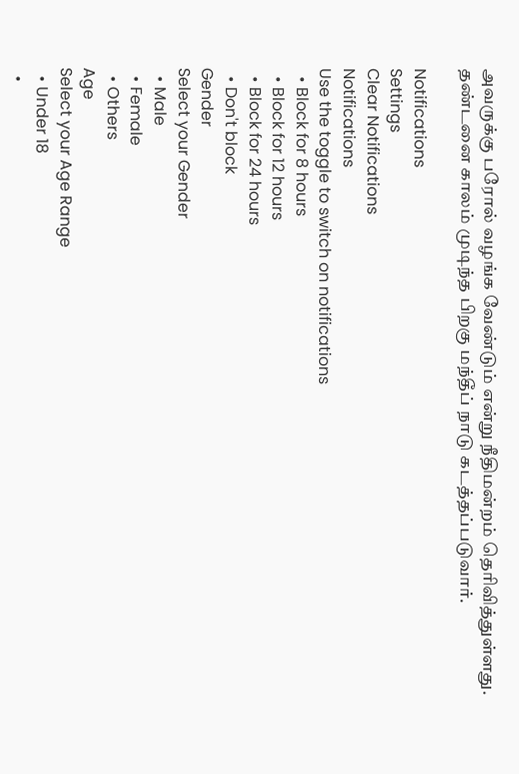அவருக்கு பரோல் வழங்க வேண்டும் என்று நீதிமன்றம் தெரிவித்துள்ளது. தண்டனை காலம் முடிந்த பிறகு மந்தீப் நாடு கடத்தப்படுவார்.

Notifications
Settings
Clear Notifications
Notifications
Use the toggle to switch on notifications
  • Block for 8 hours
  • Block for 12 hours
  • Block for 24 hours
  • Don't block
Gender
Select your Gender
  • Male
  • Female
  • Others
Age
Select your Age Range
  • Under 18
  •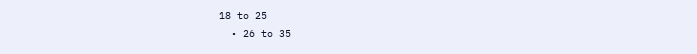18 to 25
  • 26 to 35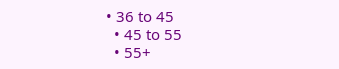• 36 to 45
  • 45 to 55
  • 55+